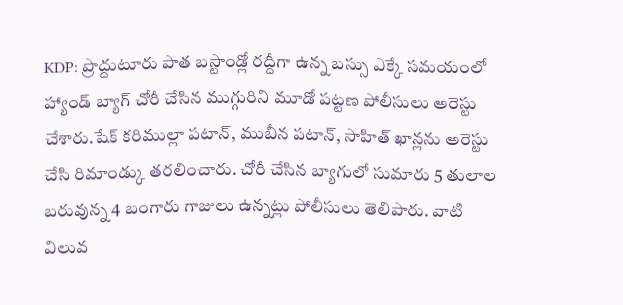KDP: ప్రొద్దుటూరు పాత బస్టాండ్లో రద్దీగా ఉన్న బస్సు ఎక్కే సమయంలో హ్యాండ్ బ్యాగ్ చోరీ చేసిన ముగ్గురిని మూడో పట్టణ పోలీసులు అరెస్టు చేశారు.షేక్ కరిముల్లా పటాన్, ముబీన పటాన్, సాహిత్ ఖాన్లను అరెస్టు చేసి రిమాండ్కు తరలించారు. చోరీ చేసిన బ్యాగులో సుమారు 5 తులాల బరువున్న 4 బంగారు గాజులు ఉన్నట్లు పోలీసులు తెలిపారు. వాటి విలువ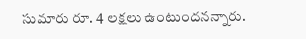సుమారు రూ. 4 లక్షలు ఉంటుందనన్నారు.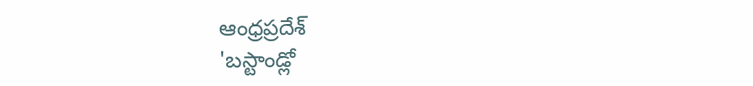ఆంధ్రప్రదేశ్
'బస్టాండ్లో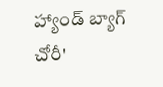హ్యాండ్ బ్యాగ్ చోరీ'